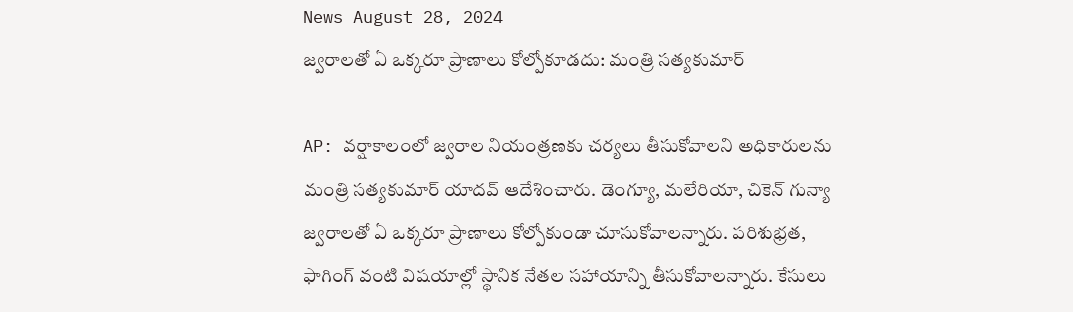News August 28, 2024
జ్వరాలతో ఏ ఒక్కరూ ప్రాణాలు కోల్పోకూడదు: మంత్రి సత్యకుమార్

AP: వర్షాకాలంలో జ్వరాల నియంత్రణకు చర్యలు తీసుకోవాలని అధికారులను మంత్రి సత్యకుమార్ యాదవ్ ఆదేశించారు. డెంగ్యూ, మలేరియా, చికెన్ గున్యా జ్వరాలతో ఏ ఒక్కరూ ప్రాణాలు కోల్పోకుండా చూసుకోవాలన్నారు. పరిశుభ్రత, ఫాగింగ్ వంటి విషయాల్లో స్థానిక నేతల సహాయాన్ని తీసుకోవాలన్నారు. కేసులు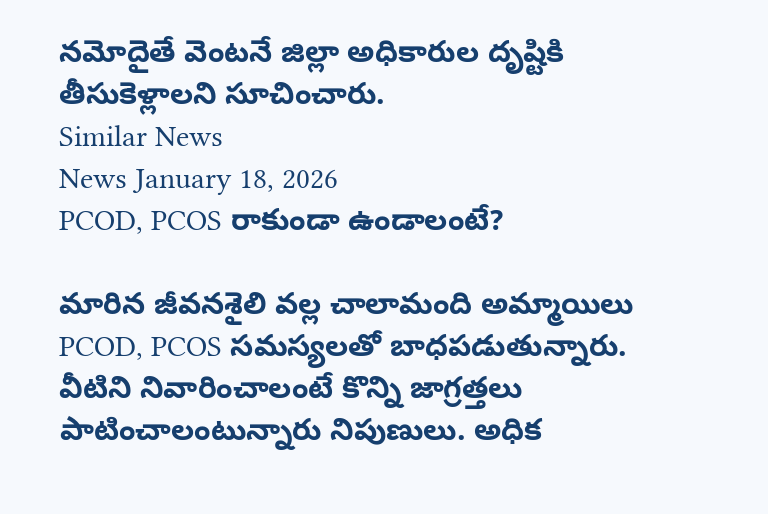నమోదైతే వెంటనే జిల్లా అధికారుల దృష్టికి తీసుకెళ్లాలని సూచించారు.
Similar News
News January 18, 2026
PCOD, PCOS రాకుండా ఉండాలంటే?

మారిన జీవనశైలి వల్ల చాలామంది అమ్మాయిలు PCOD, PCOS సమస్యలతో బాధపడుతున్నారు. వీటిని నివారించాలంటే కొన్ని జాగ్రత్తలు పాటించాలంటున్నారు నిపుణులు. అధిక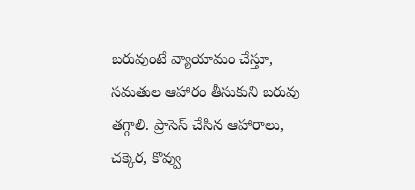బరువుంటే వ్యాయామం చేస్తూ, సమతుల ఆహారం తీసుకుని బరువు తగ్గాలి. ప్రాసెస్ చేసిన ఆహారాలు, చక్కెర, కొవ్వు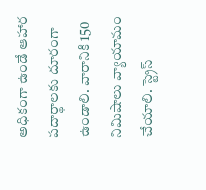అధికంగా ఉండే ఆహార పదార్థాలకు దూరంగా ఉండాలి. వారానికి 150 నిమిషాలు వ్యాయామం చేయాలి. స్ట్రెస్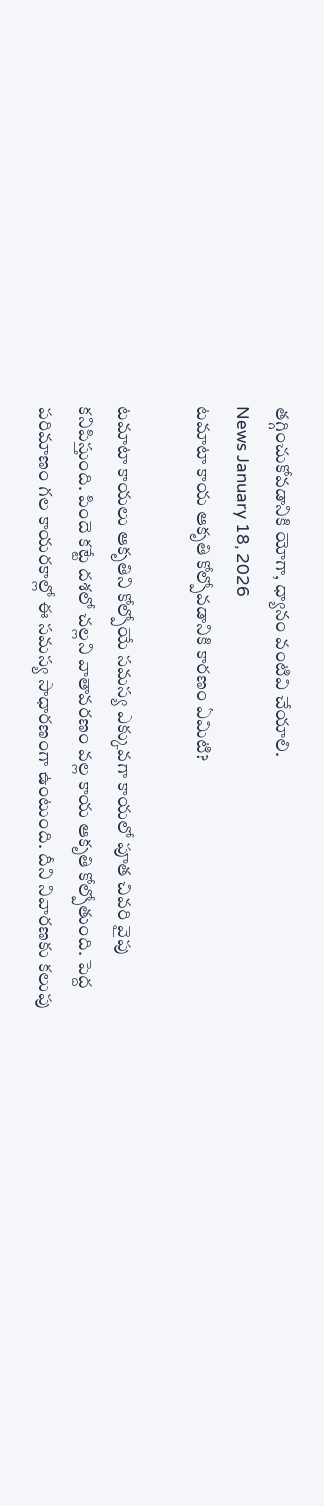తగ్గించుకోవడానికి యోగా, ధ్యానం వంటివి చేయాలి.
News January 18, 2026
టమాటా కాయ ఆకృతి కోల్పోవడానికి కారణం ఏమిటి?

టమాటా కాయలు ఆకృతిని కోల్పోయే సమస్య ఎక్కువగా కాయలో పూత చివరి వైపు కనిపిస్తుంది. పిందె కట్టే దశలో చల్లని వాతావరణం వల్ల కాయ ఆకృతి కోల్పోతుంది. పెద్ద పరిమాణం గల కాయరకాల్లో ఈ సమస్య సాధారణంగా ఉంటుంది. దీని నివారణకు కలుపు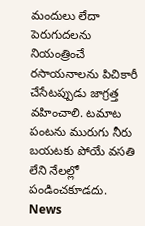మందులు లేదా పెరుగుదలను నియంత్రించే రసాయనాలను పిచికారీ చేసేటప్పుడు జాగ్రత్త వహించాలి. టమాట పంటను మురుగు నీరు బయటకు పోయే వసతి లేని నేలల్లో పండించకూడదు.
News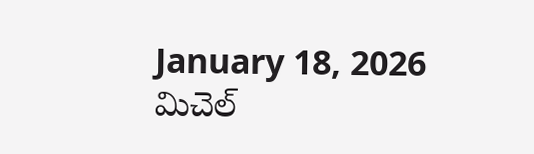January 18, 2026
మిచెల్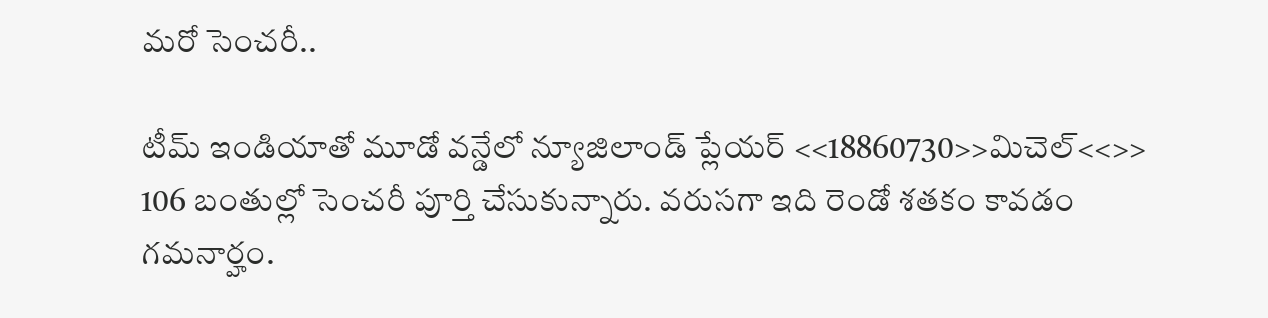మరో సెంచరీ..

టీమ్ ఇండియాతో మూడో వన్డేలో న్యూజిలాండ్ ప్లేయర్ <<18860730>>మిచెల్<<>> 106 బంతుల్లో సెంచరీ పూర్తి చేసుకున్నారు. వరుసగా ఇది రెండో శతకం కావడం గమనార్హం.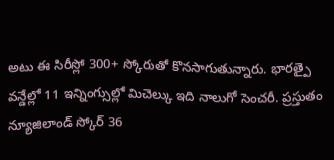అటు ఈ సిరీస్లో 300+ స్కోరుతో కొనసాగుతున్నారు. భారత్పై వన్డేల్లో 11 ఇన్నింగ్సుల్లో మిచెల్కు ఇది నాలుగో సెంచరీ. ప్రస్తుతం న్యూజిలాండ్ స్కోర్ 36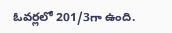ఓవర్లలో 201/3గా ఉంది.